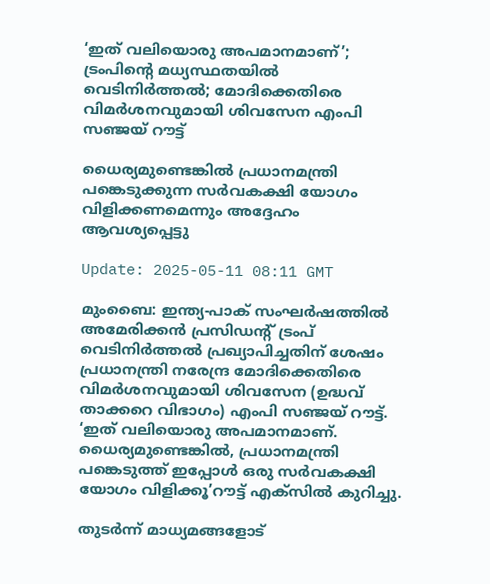‘ഇത് വലിയൊരു അപമാനമാണ്’; ട്രംപിന്റെ മധ്യസ്ഥതയിൽ വെടിനിർത്തൽ; മോദിക്കെതിരെ വിമർശനവുമായി ശിവസേന എംപി സഞ്ജയ് റൗട്ട്

ധൈര്യമുണ്ടെങ്കിൽ പ്രധാനമന്ത്രി പങ്കെടുക്കുന്ന സർവകക്ഷി യോഗം വിളിക്കണമെന്നും അദ്ദേഹം ആവശ്യപ്പെട്ടു

Update: 2025-05-11 08:11 GMT

മുംബൈ: ഇന്ത്യ-പാക് സംഘർഷത്തിൽ അമേരിക്കൻ പ്രസിഡന്റ് ട്രംപ് വെടിനിർത്തൽ പ്രഖ്യാപിച്ചതിന് ശേഷം പ്രധാനന്ത്രി നരേന്ദ്ര മോദിക്കെതിരെ വിമർശനവുമായി ശിവസേന (ഉദ്ധവ് താക്കറെ വിഭാഗം) എംപി സഞ്ജയ് റൗട്ട്. ‘ഇത് വലിയൊരു അപമാനമാണ്. ധൈര്യമുണ്ടെങ്കിൽ, പ്രധാനമന്ത്രി പങ്കെടുത്ത് ഇപ്പോൾ ഒരു സർവകക്ഷി യോഗം വിളിക്കൂ’റൗട്ട് എക്‌സിൽ കുറിച്ചു.

തുടർന്ന് മാധ്യമങ്ങളോട്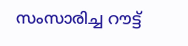സംസാരിച്ച റൗട്ട്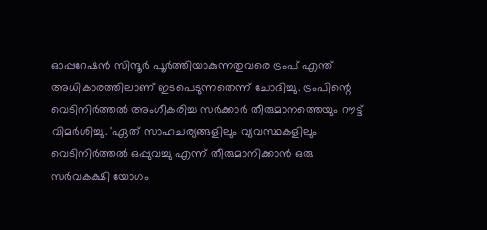ഓപ്പറേഷൻ സിന്ദൂർ പൂർത്തിയാകുന്നതുവരെ ട്രംപ് എന്ത് അധികാരത്തിലാണ് ഇടപെടുന്നതെന്ന് ചോദിച്ചു. ട്രംപിന്റെ വെടിനിർത്തൽ അംഗീകരിച്ച സർക്കാർ തീരുമാനത്തെയും റൗട്ട് വിമർശിച്ചു. 'ഏത് സാഹചര്യങ്ങളിലും വ്യവസ്ഥകളിലും വെടിനിർത്തൽ ഒപ്പുവച്ചു എന്ന് തീരുമാനിക്കാൻ ഒരു സർവകക്ഷി യോഗം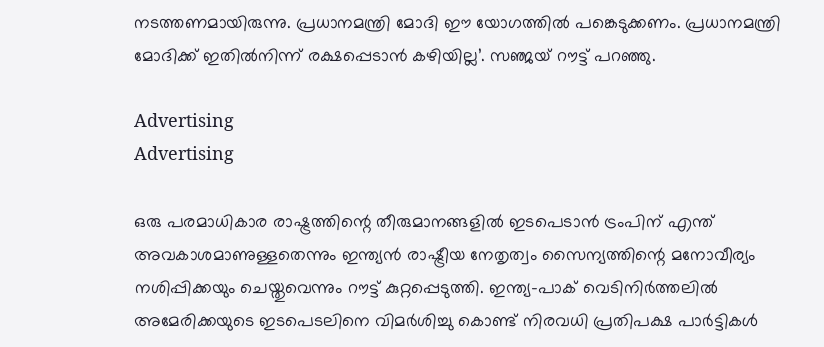നടത്തണമായിരുന്നു. പ്രധാനമന്ത്രി മോദി ഈ യോഗത്തിൽ പങ്കെടുക്കണം. പ്രധാനമന്ത്രി മോദിക്ക് ഇതിൽനിന്ന് രക്ഷപ്പെടാൻ കഴിയില്ല’. സഞ്ജയ് റൗട്ട് പറഞ്ഞു.

Advertising
Advertising

ഒരു പരമാധികാര രാഷ്ട്രത്തിന്റെ തീരുമാനങ്ങളിൽ ഇടപെടാൻ ട്രംപിന് എന്ത് അവകാശമാണുള്ളതെന്നും ഇന്ത്യൻ രാഷ്ട്രീയ നേതൃത്വം സൈന്യത്തിന്റെ മനോവീര്യം നശിപ്പിക്കയും ചെയ്തുവെന്നും റൗട്ട് കുറ്റപ്പെടുത്തി. ഇന്ത്യ-പാക് വെടിനിർത്തലിൽ അമേരിക്കയുടെ ഇടപെടലിനെ വിമർശിച്ചു കൊണ്ട് നിരവധി പ്രതിപക്ഷ പാർട്ടികൾ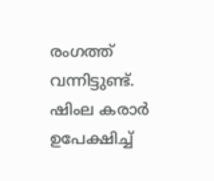രംഗത്ത് വന്നിട്ടുണ്ട്. ഷിംല കരാർ ഉപേക്ഷിച്ച്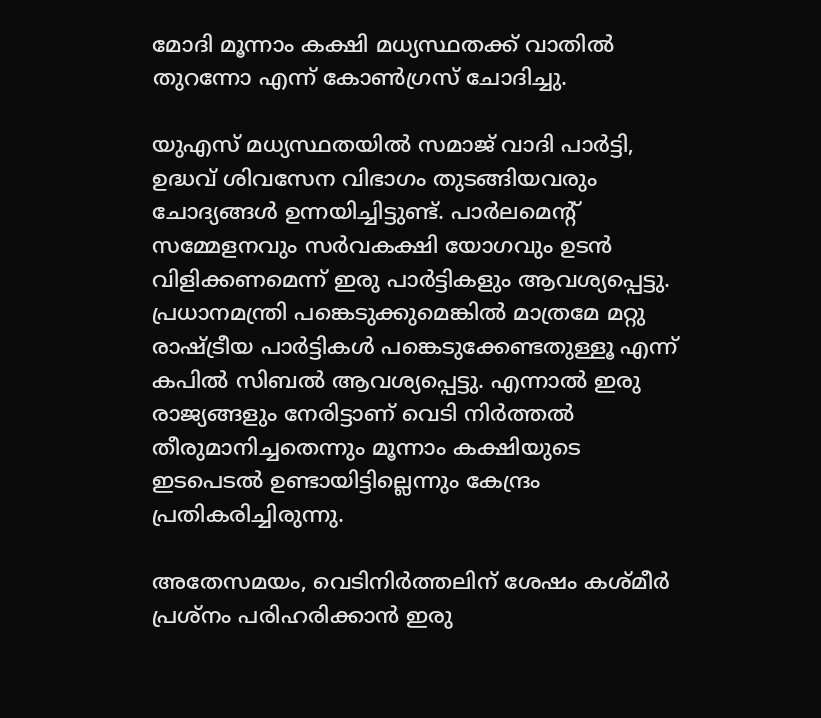മോദി മൂന്നാം കക്ഷി മധ്യസ്ഥതക്ക് വാതിൽ തുറന്നോ എന്ന് കോൺഗ്രസ് ചോദിച്ചു.

യുഎസ് മധ്യസ്ഥതയിൽ സമാജ് വാദി പാർട്ടി, ഉദ്ധവ് ശിവസേന വിഭാഗം തുടങ്ങിയവരും ചോദ്യങ്ങൾ ഉന്നയിച്ചിട്ടുണ്ട്. പാർലമെന്റ് സമ്മേളനവും സർവകക്ഷി യോഗവും ഉടൻ വിളിക്കണമെന്ന് ഇരു പാർട്ടികളും ആവശ്യപ്പെട്ടു. പ്രധാനമന്ത്രി പങ്കെടുക്കുമെങ്കിൽ മാത്രമേ മറ്റു രാഷ്ട്രീയ പാർട്ടികൾ പങ്കെടുക്കേണ്ടതുള്ളൂ എന്ന് കപിൽ സിബൽ ആവശ്യപ്പെട്ടു. എന്നാൽ ഇരു രാജ്യങ്ങളും നേരിട്ടാണ് വെടി നിർത്തൽ തീരുമാനിച്ചതെന്നും മൂന്നാം കക്ഷിയുടെ ഇടപെടൽ ഉണ്ടായിട്ടില്ലെന്നും കേന്ദ്രം പ്രതികരിച്ചിരുന്നു.

അതേസമയം, വെടിനിർത്തലിന് ശേഷം കശ്മീർ പ്രശ്നം പരിഹരിക്കാൻ ഇരു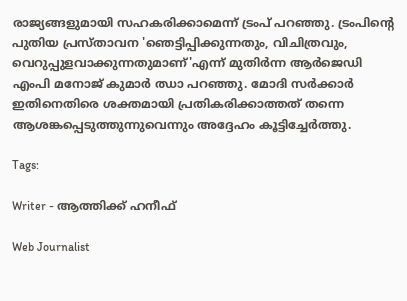രാജ്യങ്ങളുമായി സഹകരിക്കാമെന്ന് ട്രംപ് പറഞ്ഞു. ട്രംപിന്റെ പുതിയ പ്രസ്താവന 'ഞെട്ടിപ്പിക്കുന്നതും, വിചിത്രവും, വെറുപ്പുളവാക്കുന്നതുമാണ്'എന്ന് മുതിർന്ന ആർജെഡി എംപി മനോജ് കുമാർ ഝാ പറഞ്ഞു. മോദി സർക്കാർ ഇതിനെതിരെ ശക്തമായി പ്രതികരിക്കാത്തത് തന്നെ ആശങ്കപ്പെടുത്തുന്നുവെന്നും അദ്ദേഹം കൂട്ടിച്ചേർത്തു.

Tags:

Writer - ആത്തിക്ക് ഹനീഫ്

Web Journalist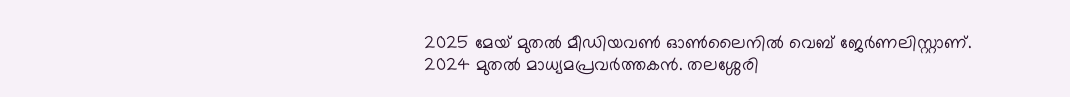2025 മേയ് മുതൽ മീഡിയവൺ ഓൺലൈനിൽ വെബ് ജേർണലിസ്റ്റാണ്. 2024 മുതൽ മാധ്യമപ്രവർത്തകൻ. തലശ്ശേരി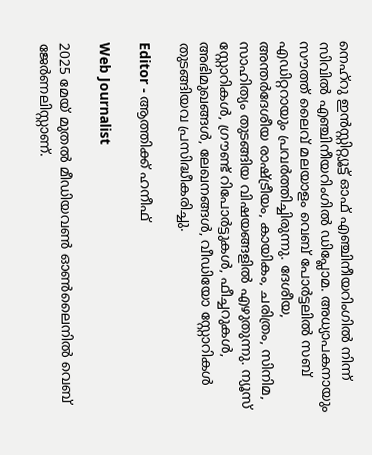നെഹ്‌റു ഇൻസ്റ്റിറ്റ്യൂട്ട് ഓഫ് എഞ്ചിനീയറിംഗിൽ നിന്ന് സിവിൽ എഞ്ചിനീയറിംഗിൽ ഡിപ്ലോമ. അധ്യാപകനായും സൗത്ത് ലൈവ് മലയാളം വെബ് പോർട്ടലിൽ സബ് എഡിറ്ററായും പ്രവർത്തിച്ചിരുന്നു. ദേശീയ, അന്തർദേശീയ രാഷ്ട്രീയം, കായികം, ചരിത്രം, സിനിമ, സാഹിത്യം തുടങ്ങിയ വിഷയങ്ങളിൽ എഴുതുന്നു. ന്യൂസ് സ്റ്റോറികൾ, ഗ്രൗണ്ട് റിപോർട്ടുകൾ, ഫീച്ചറുകൾ, അഭിമുഖങ്ങൾ, ലേഖനങ്ങൾ, വീഡിയോ സ്റ്റോറികൾ തുടങ്ങിയവ പ്രസിദ്ധീകരിച്ചു.

Editor - ആത്തിക്ക് ഹനീഫ്

Web Journalist

2025 മേയ് മുതൽ മീഡിയവൺ ഓൺലൈനിൽ വെബ് ജേർണലിസ്റ്റാണ്.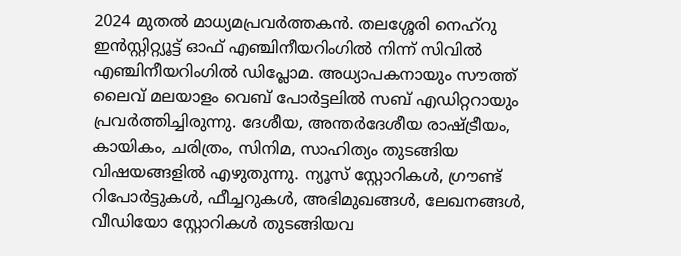2024 മുതൽ മാധ്യമപ്രവർത്തകൻ. തലശ്ശേരി നെഹ്‌റു ഇൻസ്റ്റിറ്റ്യൂട്ട് ഓഫ് എഞ്ചിനീയറിംഗിൽ നിന്ന് സിവിൽ എഞ്ചിനീയറിംഗിൽ ഡിപ്ലോമ. അധ്യാപകനായും സൗത്ത് ലൈവ് മലയാളം വെബ് പോർട്ടലിൽ സബ് എഡിറ്ററായും പ്രവർത്തിച്ചിരുന്നു. ദേശീയ, അന്തർദേശീയ രാഷ്ട്രീയം, കായികം, ചരിത്രം, സിനിമ, സാഹിത്യം തുടങ്ങിയ വിഷയങ്ങളിൽ എഴുതുന്നു. ന്യൂസ് സ്റ്റോറികൾ, ഗ്രൗണ്ട് റിപോർട്ടുകൾ, ഫീച്ചറുകൾ, അഭിമുഖങ്ങൾ, ലേഖനങ്ങൾ, വീഡിയോ സ്റ്റോറികൾ തുടങ്ങിയവ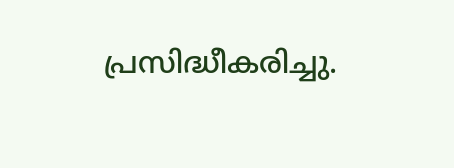പ്രസിദ്ധീകരിച്ചു.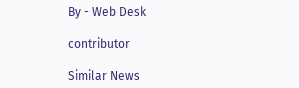By - Web Desk

contributor

Similar News